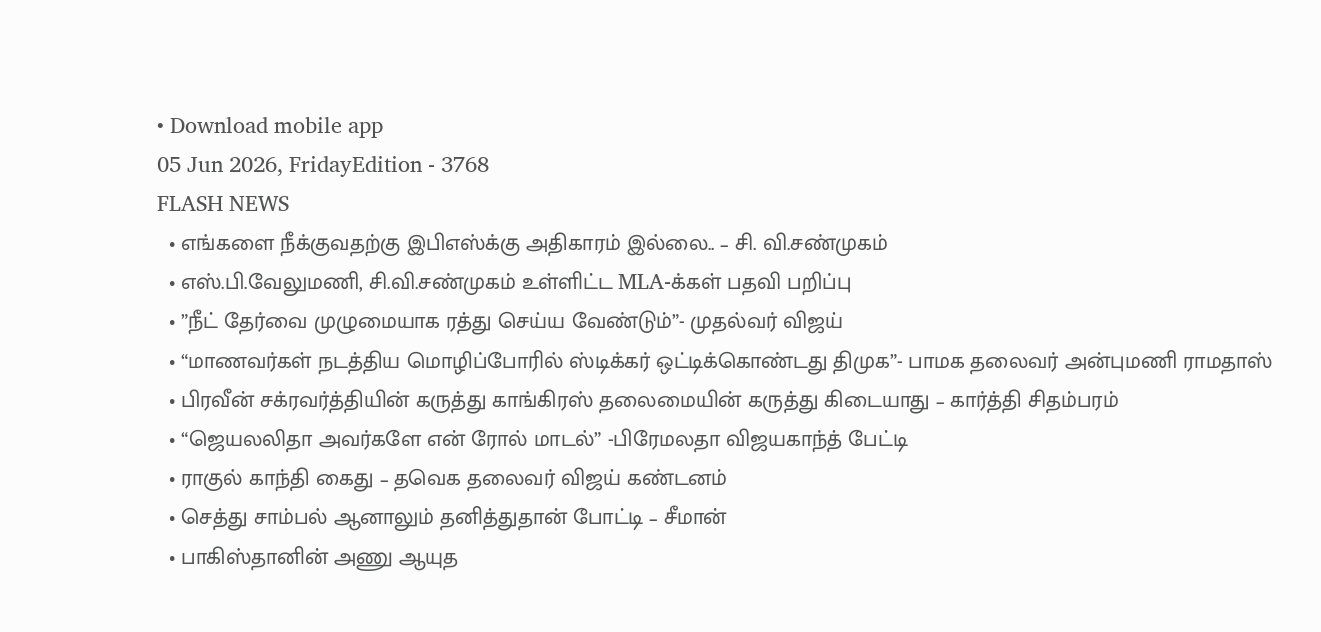• Download mobile app
05 Jun 2026, FridayEdition - 3768
FLASH NEWS
  • எங்களை நீக்குவதற்கு இபிஎஸ்க்கு அதிகாரம் இல்லை.. – சி. வி.சண்முகம்
  • எஸ்.பி.வேலுமணி, சி.வி.சண்முகம் உள்ளிட்ட MLA-க்கள் பதவி பறிப்பு
  • ”நீட் தேர்வை முழுமையாக ரத்து செய்ய வேண்டும்”- முதல்வர் விஜய்
  • “மாணவர்கள் நடத்திய மொழிப்போரில் ஸ்டிக்கர் ஒட்டிக்கொண்டது திமுக”- பாமக தலைவர் அன்புமணி ராமதாஸ்
  • பிரவீன் சக்ரவர்த்தியின் கருத்து காங்கிரஸ் தலைமையின் கருத்து கிடையாது – கார்த்தி சிதம்பரம்
  • “ஜெயலலிதா அவர்களே என் ரோல் மாடல்” -பிரேமலதா விஜயகாந்த் பேட்டி
  • ராகுல் காந்தி கைது – தவெக தலைவர் விஜய் கண்டனம்
  • செத்து சாம்பல் ஆனாலும் தனித்துதான் போட்டி – சீமான்
  • பாகிஸ்தானின் அணு ஆயுத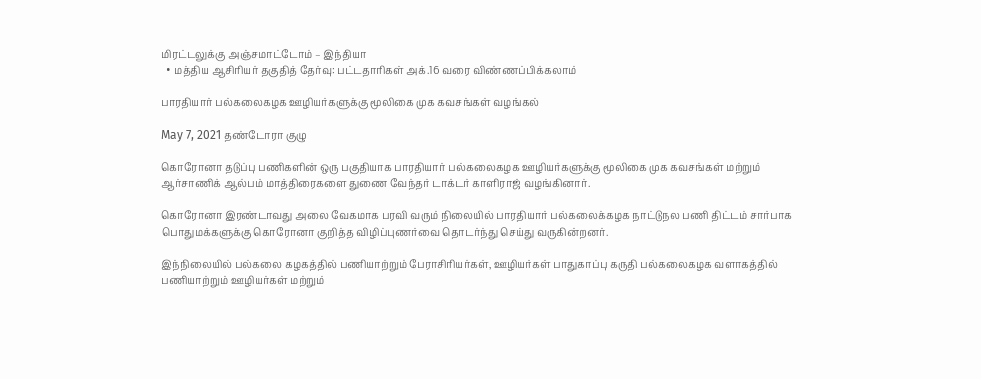மிரட்டலுக்கு அஞ்சமாட்டோம் – இந்தியா
  • மத்திய ஆசிரியர் தகுதித் தேர்வு: பட்டதாரிகள் அக்.16 வரை விண்ணப்பிக்கலாம்

பாரதியார் பல்கலைகழக ஊழியர்களுக்கு மூலிகை முக கவசங்கள் வழங்கல்

May 7, 2021 தண்டோரா குழு

கொரோனா தடுப்பு பணிகளின் ஒரு பகுதியாக பாரதியார் பல்கலைகழக ஊழியர்களுக்கு மூலிகை முக கவசங்கள் மற்றும் ஆர்சாணிக் ஆல்பம் மாத்திரைகளை துணை வேந்தர் டாக்டர் காளிராஜ் வழங்கினார்.

கொரோனா இரண்டாவது அலை வேகமாக பரவி வரும் நிலையில் பாரதியார் பல்கலைக்கழக நாட்டுநல பணி திட்டம் சார்பாக பொதுமக்களுக்கு கொரோனா குறித்த விழிப்புணர்வை தொடர்ந்து செய்து வருகின்றனர்.

இந்நிலையில் பல்கலை கழகத்தில் பணியாற்றும் பேராசிரியர்கள், ஊழியர்கள் பாதுகாப்பு கருதி பல்கலைகழக வளாகத்தில் பணியாற்றும் ஊழியர்கள் மற்றும்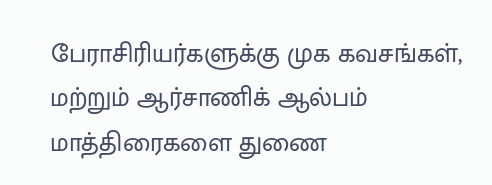பேராசிரியர்களுக்கு முக கவசங்கள், மற்றும் ஆர்சாணிக் ஆல்பம் மாத்திரைகளை துணை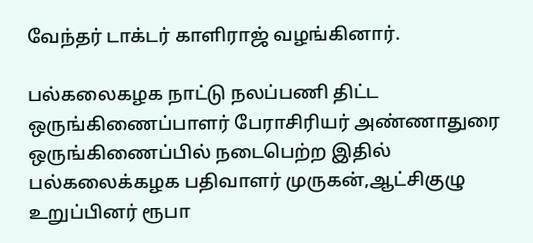வேந்தர் டாக்டர் காளிராஜ் வழங்கினார்.

பல்கலைகழக நாட்டு நலப்பணி திட்ட ஒருங்கிணைப்பாளர் பேராசிரியர் அண்ணாதுரை ஒருங்கிணைப்பில் நடைபெற்ற இதில் பல்கலைக்கழக பதிவாளர் முருகன்,ஆட்சிகுழு உறுப்பினர் ரூபா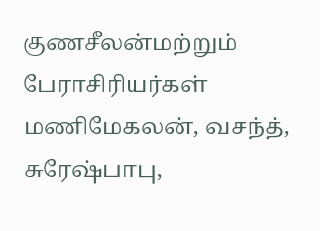குணசீலன்மற்றும் பேராசிரியர்கள் மணிமேகலன், வசந்த், சுரேஷ்பாபு,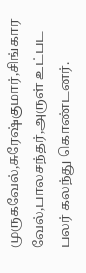முருகவேல்,சுரேஷ்குமார்,சிங்கார வேல்,பாலசந்தர்,அருள் உட்பட பலர் கலந்து கொண்டனர்.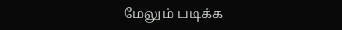மேலும் படிக்க